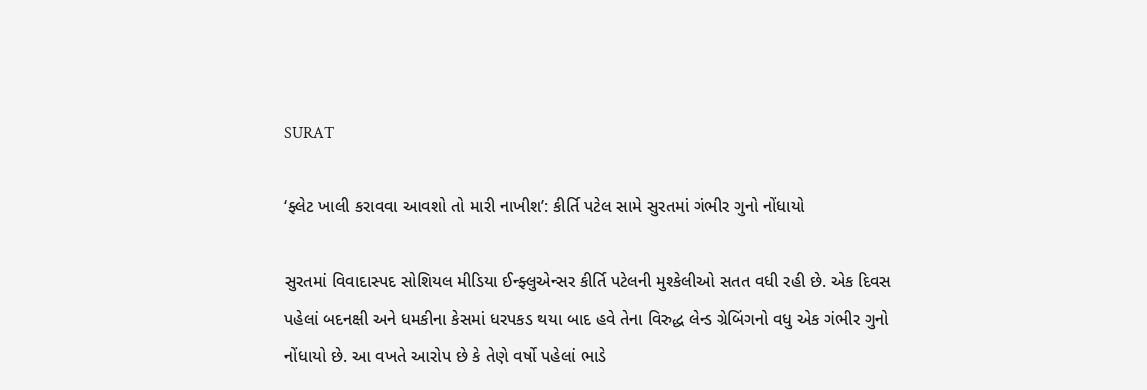SURAT

‘ફ્લેટ ખાલી કરાવવા આવશો તો મારી નાખીશ’: કીર્તિ પટેલ સામે સુરતમાં ગંભીર ગુનો નોંધાયો

સુરતમાં વિવાદાસ્પદ સોશિયલ મીડિયા ઈન્ફ્લુએન્સર કીર્તિ પટેલની મુશ્કેલીઓ સતત વધી રહી છે. એક દિવસ પહેલાં બદનક્ષી અને ધમકીના કેસમાં ધરપકડ થયા બાદ હવે તેના વિરુદ્ધ લેન્ડ ગ્રેબિંગનો વધુ એક ગંભીર ગુનો નોંધાયો છે. આ વખતે આરોપ છે કે તેણે વર્ષો પહેલાં ભાડે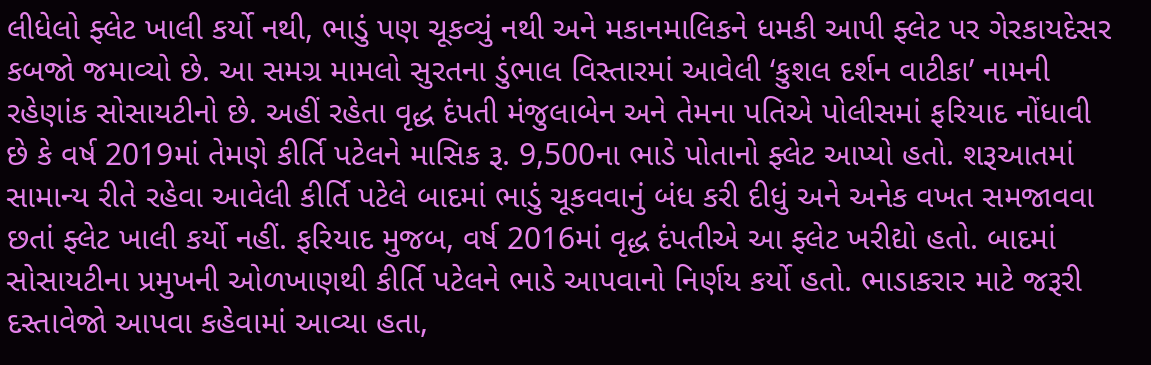લીધેલો ફ્લેટ ખાલી કર્યો નથી, ભાડું પણ ચૂકવ્યું નથી અને મકાનમાલિકને ધમકી આપી ફ્લેટ પર ગેરકાયદેસર કબજો જમાવ્યો છે. આ સમગ્ર મામલો સુરતના ડુંભાલ વિસ્તારમાં આવેલી ‘કુશલ દર્શન વાટીકા’ નામની રહેણાંક સોસાયટીનો છે. અહીં રહેતા વૃદ્ધ દંપતી મંજુલાબેન અને તેમના પતિએ પોલીસમાં ફરિયાદ નોંધાવી છે કે વર્ષ 2019માં તેમણે કીર્તિ પટેલને માસિક રૂ. 9,500ના ભાડે પોતાનો ફ્લેટ આપ્યો હતો. શરૂઆતમાં સામાન્ય રીતે રહેવા આવેલી કીર્તિ પટેલે બાદમાં ભાડું ચૂકવવાનું બંધ કરી દીધું અને અનેક વખત સમજાવવા છતાં ફ્લેટ ખાલી કર્યો નહીં. ફરિયાદ મુજબ, વર્ષ 2016માં વૃદ્ધ દંપતીએ આ ફ્લેટ ખરીદ્યો હતો. બાદમાં સોસાયટીના પ્રમુખની ઓળખાણથી કીર્તિ પટેલને ભાડે આપવાનો નિર્ણય કર્યો હતો. ભાડાકરાર માટે જરૂરી દસ્તાવેજો આપવા કહેવામાં આવ્યા હતા,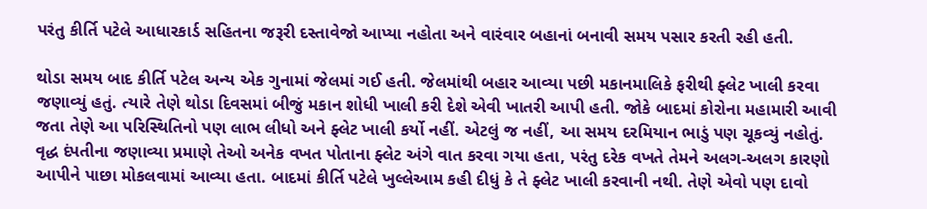પરંતુ કીર્તિ પટેલે આધારકાર્ડ સહિતના જરૂરી દસ્તાવેજો આપ્યા નહોતા અને વારંવાર બહાનાં બનાવી સમય પસાર કરતી રહી હતી.

થોડા સમય બાદ કીર્તિ પટેલ અન્ય એક ગુનામાં જેલમાં ગઈ હતી. જેલમાંથી બહાર આવ્યા પછી મકાનમાલિકે ફરીથી ફ્લેટ ખાલી કરવા જણાવ્યું હતું. ત્યારે તેણે થોડા દિવસમાં બીજું મકાન શોધી ખાલી કરી દેશે એવી ખાતરી આપી હતી. જોકે બાદમાં કોરોના મહામારી આવી જતા તેણે આ પરિસ્થિતિનો પણ લાભ લીધો અને ફ્લેટ ખાલી કર્યો નહીં. એટલું જ નહીં, આ સમય દરમિયાન ભાડું પણ ચૂકવ્યું નહોતું. વૃદ્ધ દંપતીના જણાવ્યા પ્રમાણે તેઓ અનેક વખત પોતાના ફ્લેટ અંગે વાત કરવા ગયા હતા, પરંતુ દરેક વખતે તેમને અલગ-અલગ કારણો આપીને પાછા મોકલવામાં આવ્યા હતા. બાદમાં કીર્તિ પટેલે ખુલ્લેઆમ કહી દીધું કે તે ફ્લેટ ખાલી કરવાની નથી. તેણે એવો પણ દાવો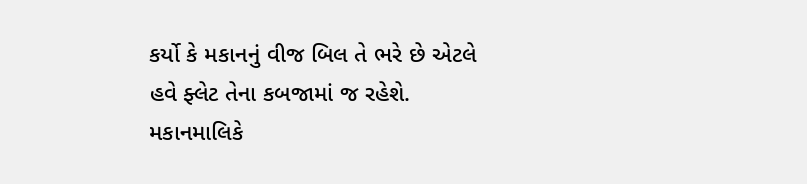કર્યો કે મકાનનું વીજ બિલ તે ભરે છે એટલે હવે ફ્લેટ તેના કબજામાં જ રહેશે. મકાનમાલિકે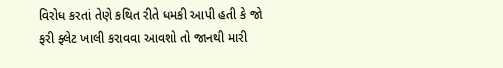વિરોધ કરતાં તેણે કથિત રીતે ધમકી આપી હતી કે જો ફરી ફ્લેટ ખાલી કરાવવા આવશો તો જાનથી મારી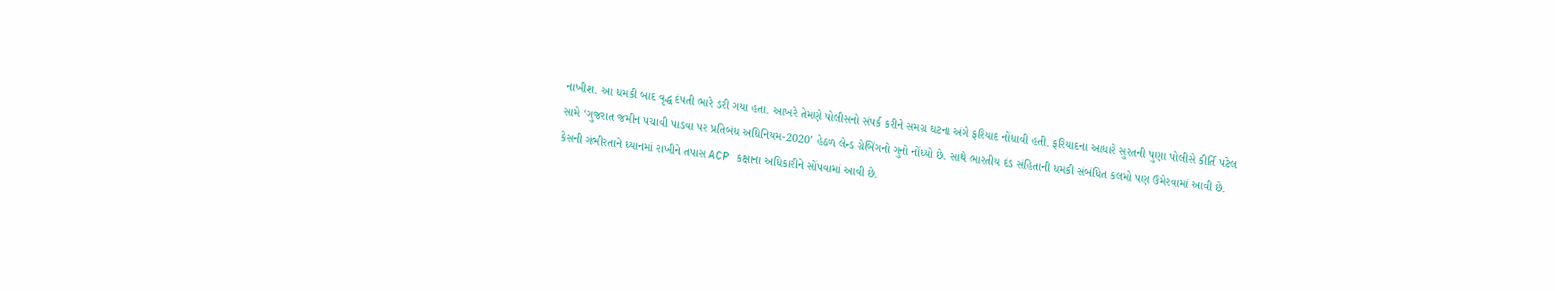નાખીશ. આ ધમકી બાદ વૃદ્ધ દંપતી ભારે ડરી ગયા હતા. આખરે તેમણે પોલીસનો સંપર્ક કરીને સમગ્ર ઘટના અંગે ફરિયાદ નોંધાવી હતી. ફરિયાદના આધારે સુરતની પુણા પોલીસે કીર્તિ પટેલ સામે ‘ગુજરાત જમીન પચાવી પાડવા પર પ્રતિબંધ અધિનિયમ-2020’ હેઠળ લેન્ડ ગ્રેબિંગનો ગુનો નોંધ્યો છે. સાથે ભારતીય દંડ સંહિતાની ધમકી સંબંધિત કલમો પણ ઉમેરવામાં આવી છે. કેસની ગંભીરતાને ધ્યાનમાં રાખીને તપાસ ACP કક્ષાના અધિકારીને સોંપવામાં આવી છે.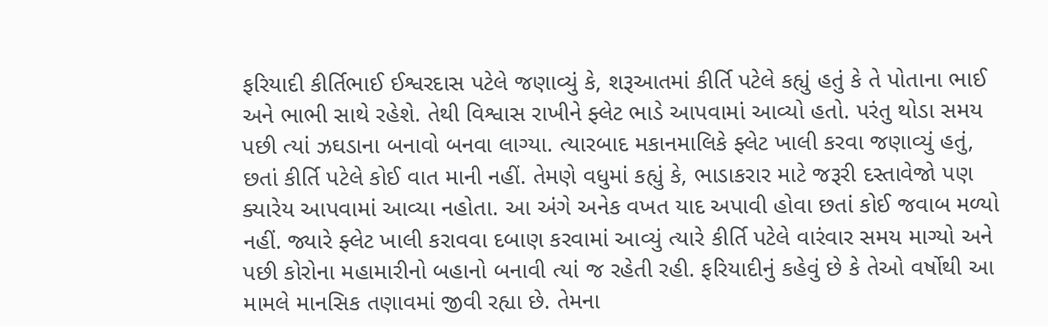ફરિયાદી કીર્તિભાઈ ઈશ્વરદાસ પટેલે જણાવ્યું કે, શરૂઆતમાં કીર્તિ પટેલે કહ્યું હતું કે તે પોતાના ભાઈ અને ભાભી સાથે રહેશે. તેથી વિશ્વાસ રાખીને ફ્લેટ ભાડે આપવામાં આવ્યો હતો. પરંતુ થોડા સમય પછી ત્યાં ઝઘડાના બનાવો બનવા લાગ્યા. ત્યારબાદ મકાનમાલિકે ફ્લેટ ખાલી કરવા જણાવ્યું હતું, છતાં કીર્તિ પટેલે કોઈ વાત માની નહીં. તેમણે વધુમાં કહ્યું કે, ભાડાકરાર માટે જરૂરી દસ્તાવેજો પણ ક્યારેય આપવામાં આવ્યા નહોતા. આ અંગે અનેક વખત યાદ અપાવી હોવા છતાં કોઈ જવાબ મળ્યો નહીં. જ્યારે ફ્લેટ ખાલી કરાવવા દબાણ કરવામાં આવ્યું ત્યારે કીર્તિ પટેલે વારંવાર સમય માગ્યો અને પછી કોરોના મહામારીનો બહાનો બનાવી ત્યાં જ રહેતી રહી. ફરિયાદીનું કહેવું છે કે તેઓ વર્ષોથી આ મામલે માનસિક તણાવમાં જીવી રહ્યા છે. તેમના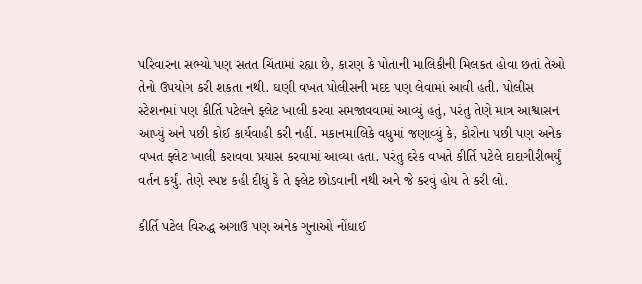પરિવારના સભ્યો પણ સતત ચિંતામાં રહ્યા છે, કારણ કે પોતાની માલિકીની મિલકત હોવા છતાં તેઓ તેનો ઉપયોગ કરી શકતા નથી. ઘણી વખત પોલીસની મદદ પણ લેવામાં આવી હતી. પોલીસ સ્ટેશનમાં પણ કીર્તિ પટેલને ફ્લેટ ખાલી કરવા સમજાવવામાં આવ્યું હતું, પરંતુ તેણે માત્ર આશ્વાસન આપ્યું અને પછી કોઈ કાર્યવાહી કરી નહીં. મકાનમાલિકે વધુમાં જણાવ્યું કે, કોરોના પછી પણ અનેક વખત ફ્લેટ ખાલી કરાવવા પ્રયાસ કરવામાં આવ્યા હતા. પરંતુ દરેક વખતે કીર્તિ પટેલે દાદાગીરીભર્યું વર્તન કર્યું. તેણે સ્પષ્ટ કહી દીધું કે તે ફ્લેટ છોડવાની નથી અને જે કરવું હોય તે કરી લો.

કીર્તિ પટેલ વિરુદ્ધ અગાઉ પણ અનેક ગુનાઓ નોંધાઈ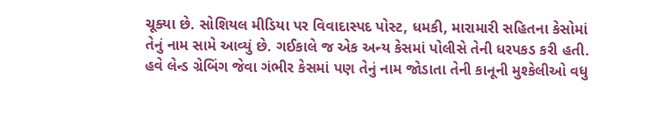ચૂક્યા છે. સોશિયલ મીડિયા પર વિવાદાસ્પદ પોસ્ટ, ધમકી, મારામારી સહિતના કેસોમાં તેનું નામ સામે આવ્યું છે. ગઈકાલે જ એક અન્ય કેસમાં પોલીસે તેની ધરપકડ કરી હતી. હવે લેન્ડ ગ્રેબિંગ જેવા ગંભીર કેસમાં પણ તેનું નામ જોડાતા તેની કાનૂની મુશ્કેલીઓ વધુ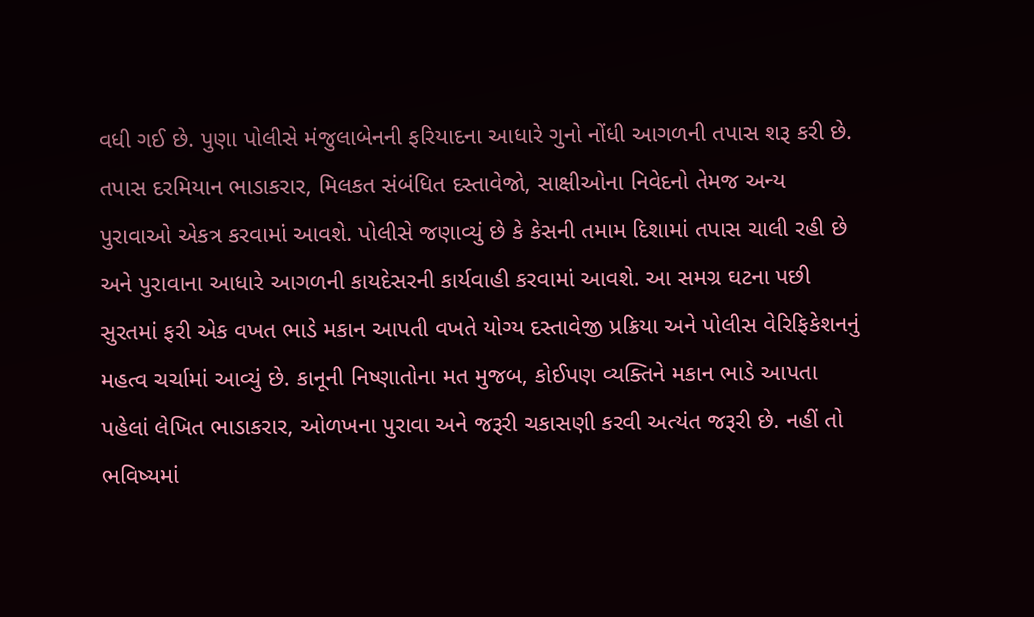વધી ગઈ છે. પુણા પોલીસે મંજુલાબેનની ફરિયાદના આધારે ગુનો નોંધી આગળની તપાસ શરૂ કરી છે. તપાસ દરમિયાન ભાડાકરાર, મિલકત સંબંધિત દસ્તાવેજો, સાક્ષીઓના નિવેદનો તેમજ અન્ય પુરાવાઓ એકત્ર કરવામાં આવશે. પોલીસે જણાવ્યું છે કે કેસની તમામ દિશામાં તપાસ ચાલી રહી છે અને પુરાવાના આધારે આગળની કાયદેસરની કાર્યવાહી કરવામાં આવશે. આ સમગ્ર ઘટના પછી સુરતમાં ફરી એક વખત ભાડે મકાન આપતી વખતે યોગ્ય દસ્તાવેજી પ્રક્રિયા અને પોલીસ વેરિફિકેશનનું મહત્વ ચર્ચામાં આવ્યું છે. કાનૂની નિષ્ણાતોના મત મુજબ, કોઈપણ વ્યક્તિને મકાન ભાડે આપતા પહેલાં લેખિત ભાડાકરાર, ઓળખના પુરાવા અને જરૂરી ચકાસણી કરવી અત્યંત જરૂરી છે. નહીં તો ભવિષ્યમાં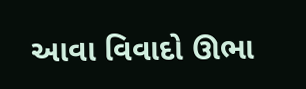આવા વિવાદો ઊભા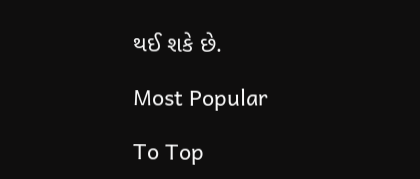થઈ શકે છે.

Most Popular

To Top